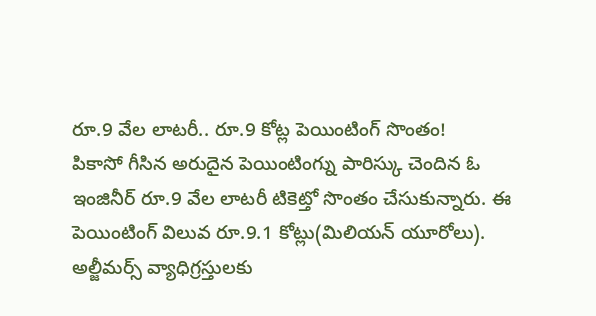రూ.9 వేల లాటరీ.. రూ.9 కోట్ల పెయింటింగ్ సొంతం!
పికాసో గీసిన అరుదైన పెయింటింగ్ను పారిస్కు చెందిన ఓ ఇంజినీర్ రూ.9 వేల లాటరీ టికెట్తో సొంతం చేసుకున్నారు. ఈ పెయింటింగ్ విలువ రూ.9.1 కోట్లు(మిలియన్ యూరోలు). అల్జీమర్స్ వ్యాధిగ్రస్తులకు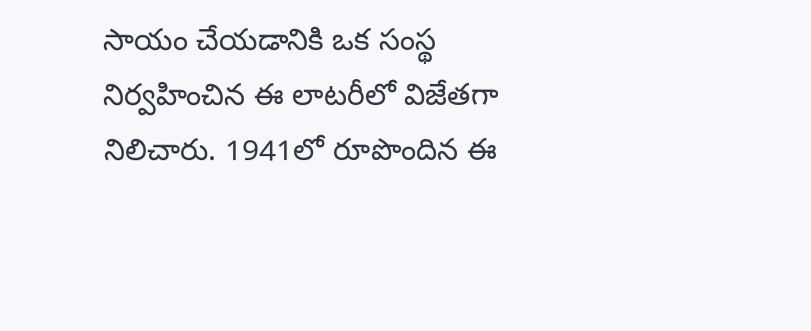సాయం చేయడానికి ఒక సంస్థ నిర్వహించిన ఈ లాటరీలో విజేతగా నిలిచారు. 1941లో రూపొందిన ఈ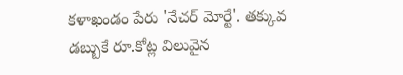కళాఖండం పేరు 'నేచర్ మోర్టే'. తక్కువ డబ్బుకే రూ.కోట్ల విలువైన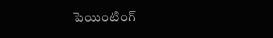పెయింటింగ్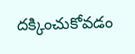దక్కించుకోవడం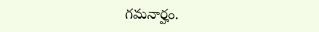గమనార్హం.